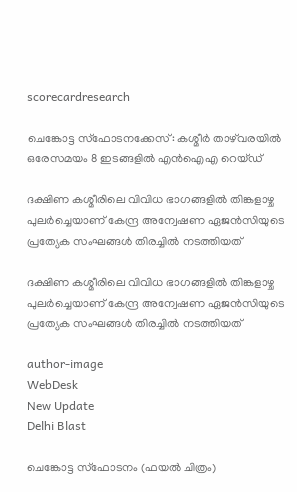scorecardresearch

ചെങ്കോട്ട സ്ഫോടനക്കേസ്: കശ്മീർ താഴ്‌വരയിൽ ഒരേസമയം 8 ഇടങ്ങളിൽ എൻ‌ഐ‌എ റെയ്ഡ്

ദക്ഷിണ കശ്മീരിലെ വിവിധ ഭാഗങ്ങളിൽ തിങ്കളാഴ്ച പുലർച്ചെയാണ് കേന്ദ്ര അന്വേഷണ ഏജൻസിയുടെ പ്രത്യേക സംഘങ്ങൾ തിരച്ചിൽ നടത്തിയത്

ദക്ഷിണ കശ്മീരിലെ വിവിധ ഭാഗങ്ങളിൽ തിങ്കളാഴ്ച പുലർച്ചെയാണ് കേന്ദ്ര അന്വേഷണ ഏജൻസിയുടെ പ്രത്യേക സംഘങ്ങൾ തിരച്ചിൽ നടത്തിയത്

author-image
WebDesk
New Update
Delhi Blast

ചെങ്കോട്ട സ്ഫോടനം (ഫയൽ ചിത്രം)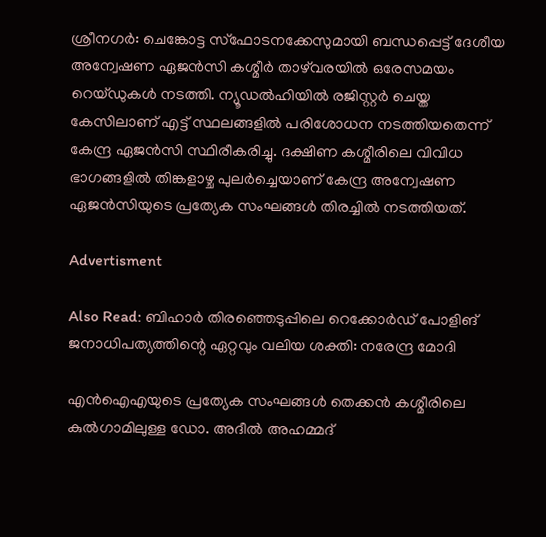ശ്രീനഗർ: ചെങ്കോട്ട സ്ഫോടനക്കേസുമായി ബന്ധപ്പെട്ട് ദേശീയ അന്വേഷണ ഏജൻസി കശ്മീർ താഴ്‌വരയിൽ ഒരേസമയം റെയ്ഡുകൾ നടത്തി. ന്യൂഡൽഹിയിൽ രജിസ്റ്റർ ചെയ്ത കേസിലാണ് എട്ട് സ്ഥലങ്ങളിൽ പരിശോധന നടത്തിയതെന്ന് കേന്ദ്ര ഏജൻസി സ്ഥിരീകരിച്ചു. ദക്ഷിണ കശ്മീരിലെ വിവിധ ഭാഗങ്ങളിൽ തിങ്കളാഴ്ച പുലർച്ചെയാണ് കേന്ദ്ര അന്വേഷണ ഏജൻസിയുടെ പ്രത്യേക സംഘങ്ങൾ തിരച്ചിൽ നടത്തിയത്.

Advertisment

Also Read: ബിഹാർ തിരഞ്ഞെടുപ്പിലെ റെക്കോർഡ് പോളിങ് ജനാധിപത്യത്തിന്റെ ഏറ്റവും വലിയ ശക്തി: നരേന്ദ്ര മോദി

എൻ‌ഐ‌എയുടെ പ്രത്യേക സംഘങ്ങൾ തെക്കൻ കശ്മീരിലെ കുൽഗാമിലുള്ള ഡോ. അദീൽ അഹമ്മദ്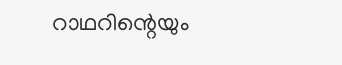റാഥറിന്റെയും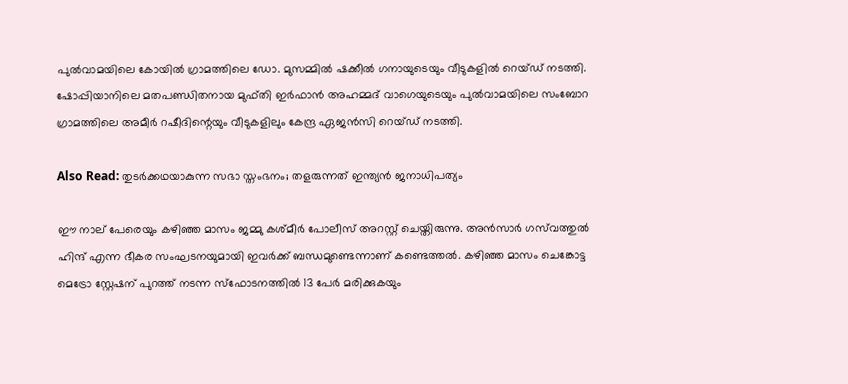പുൽവാമയിലെ കോയിൽ ഗ്രാമത്തിലെ ഡോ. മുസമ്മിൽ ഷക്കീൽ ഗനായുടെയും വീടുകളിൽ റെയ്ഡ് നടത്തി. ഷോപ്പിയാനിലെ മതപണ്ഡിതനായ മുഫ്തി ഇർഫാൻ അഹമ്മദ് വാഗെയുടെയും പുൽവാമയിലെ സംബോറ ഗ്രാമത്തിലെ അമീർ റഷീദിന്റെയും വീടുകളിലും കേന്ദ്ര ഏജൻസി റെയ്ഡ് നടത്തി.

Also Read: തുടർക്കഥയാകുന്ന സഭാ സ്തംഭനം; തളരുന്നത് ഇന്ത്യൻ ജനാധിപത്യം

ഈ നാല് പേരെയും കഴിഞ്ഞ മാസം ജമ്മു കശ്മീർ പോലീസ് അറസ്റ്റ് ചെയ്തിരുന്നു. അൻസാർ ഗസ്‌വത്തുൽ ഹിന്ദ് എന്ന ഭീകര സംഘടനയുമായി ഇവർക്ക് ബന്ധമുണ്ടെന്നാണ് കണ്ടെത്തൽ. കഴിഞ്ഞ മാസം ചെങ്കോട്ട മെട്രോ സ്റ്റേഷന് പുറത്ത് നടന്ന സ്‌ഫോടനത്തിൽ 13 പേർ മരിക്കുകയും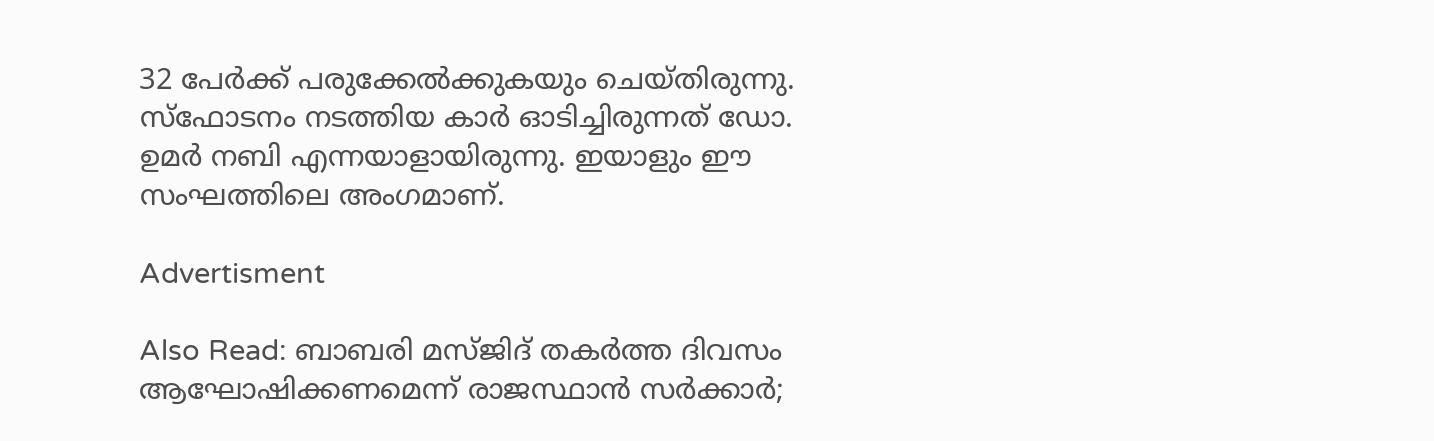32 പേർക്ക് പരുക്കേൽക്കുകയും ചെയ്തിരുന്നു. സ്ഫോടനം നടത്തിയ കാർ ഓടിച്ചിരുന്നത് ഡോ. ഉമർ നബി എന്നയാളായിരുന്നു. ഇയാളും ഈ സംഘത്തിലെ അംഗമാണ്.

Advertisment

Also Read: ബാബരി മസ്ജിദ് തകർത്ത ദിവസം ആഘോഷിക്കണമെന്ന് രാജസ്ഥാന്‍ സര്‍ക്കാര്‍;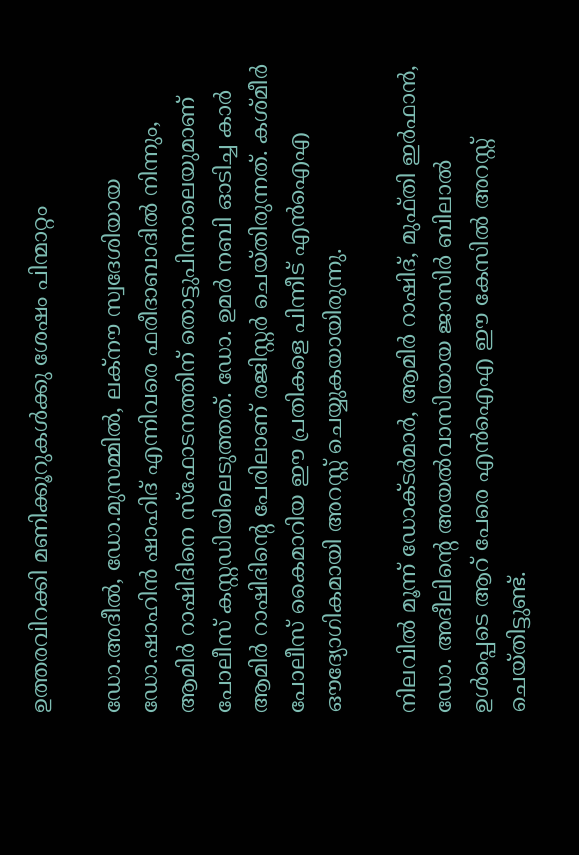ഉത്തരവിറക്കി മണിക്കൂറുകൾക്കു ശേഷം പിന്മാറ്റം

ഡോ.അദീൽ, ഡോ.മുസമ്മിൽ, ലക്‌നൗ സ്വദേശിയായ ഡോ.ഷാഹിൻ ഷാഹിദ് എന്നിവരെ ഫരീദാബാദിൽ നിന്നും, ആമിർ റാഷിദിനെ സ്ഫോടനത്തിന് തൊട്ടുപിന്നാലെയുമാണ് പോലീസ് കസ്റ്റഡിയിലെടുത്തത്. ഡോ. ഉമർ നബി ഓടിച്ച കാർ ആമിർ റാഷിദിന്റെ പേരിലാണ് രജിസ്റ്റർ ചെയ്തിരുന്നത്. കശ്മീർ പോലീസ് കൈമാറിയ ഈ പ്രതികളെ പിന്നീട് എൻഐഎ ഔദ്യോഗികമായി അറസ്റ്റ് ചെയ്യുകയായിരുന്നു.

നിലവിൽ മൂന്ന് ഡോക്ടർമാർ, ആമിർ റാഷിദ്, മുഫ്തി ഇർഫാൻ, ഡോ. അദീലിന്റെ അയൽവാസിയായ ജാസിർ ബിലാൽ ഉൾപ്പെടെ ആറ് പേരെ എൻഐഎ ഈ കേസിൽ അറസ്റ്റ് ചെയ്തിട്ടുണ്ട്.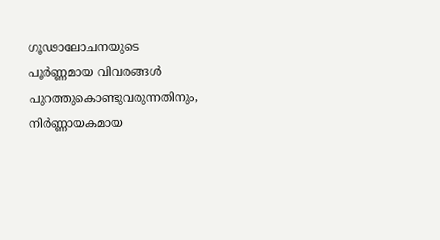ഗൂഢാലോചനയുടെ പൂർണ്ണമായ വിവരങ്ങൾ പുറത്തുകൊണ്ടുവരുന്നതിനും, നിർണ്ണായകമായ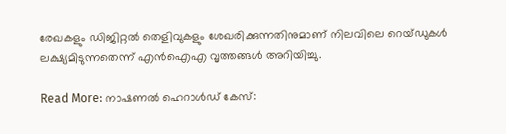രേഖകളും ഡിജിറ്റൽ തെളിവുകളും ശേഖരിക്കുന്നതിനുമാണ് നിലവിലെ റെയ്ഡുകൾ ലക്ഷ്യമിടുന്നതെന്ന് എൻഐഎ വൃത്തങ്ങൾ അറിയിച്ചു.

Read More: നാഷണല്‍ ഹെറാള്‍ഡ് കേസ്: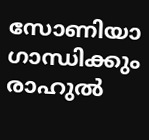സോണിയാ ഗാന്ധിക്കും രാഹുല്‍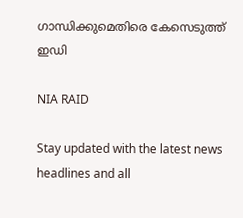ഗാന്ധിക്കുമെതിരെ കേസെടുത്ത് ഇഡി

NIA RAID

Stay updated with the latest news headlines and all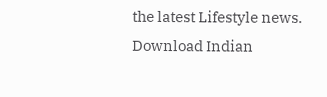the latest Lifestyle news. Download Indian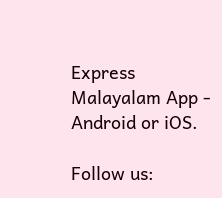Express Malayalam App - Android or iOS.

Follow us: